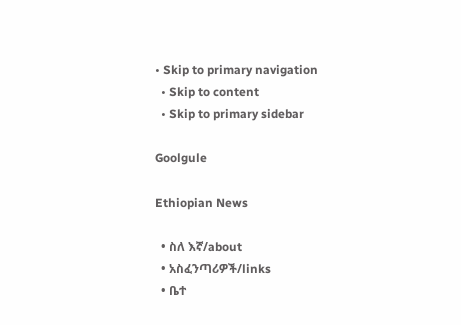• Skip to primary navigation
  • Skip to content
  • Skip to primary sidebar

Goolgule

Ethiopian News

  • ስለ እኛ/about
  • አስፈንጣሪዎች/links
  • ቤተ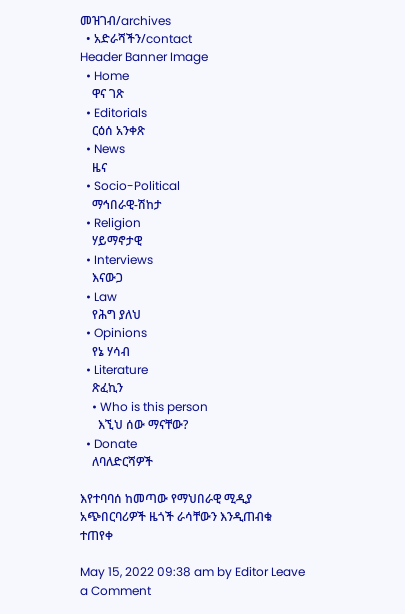መዝገብ/archives
  • አድራሻችን/contact
Header Banner Image
  • Home
    ዋና ገጽ
  • Editorials
    ርዕሰ አንቀጽ
  • News
    ዜና
  • Socio-Political
    ማኅበራዊ-ሽከታ
  • Religion
    ሃይማኖታዊ
  • Interviews
    እናውጋ
  • Law
    የሕግ ያለህ
  • Opinions
    የኔ ሃሳብ
  • Literature
    ጽፈኪን
    • Who is this person
      እኚህ ሰው ማናቸው?
  • Donate
    ለባለድርሻዎች

እየተባባሰ ከመጣው የማህበራዊ ሚዲያ አጭበርባሪዎች ዜጎች ራሳቸውን እንዲጠብቁ ተጠየቀ

May 15, 2022 09:38 am by Editor Leave a Comment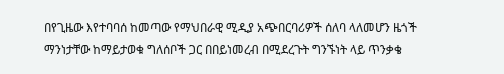በየጊዜው እየተባባሰ ከመጣው የማህበራዊ ሚዲያ አጭበርባሪዎች ሰለባ ላለመሆን ዜጎች ማንነታቸው ከማይታወቁ ግለሰቦች ጋር በበይነመረብ በሚደረጉት ግንኙነት ላይ ጥንቃቄ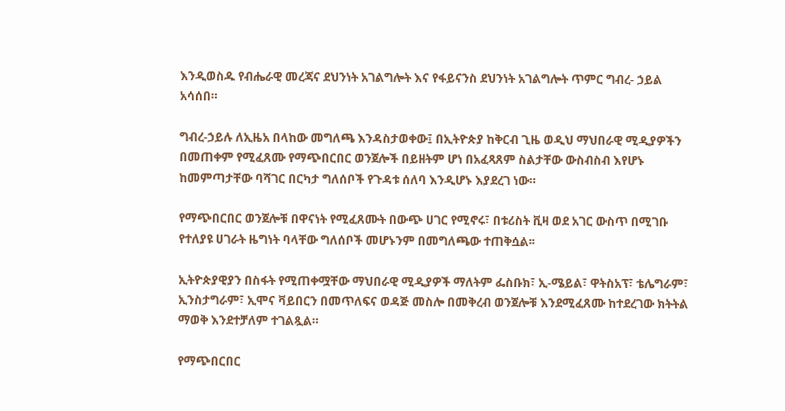እንዲወስዱ የብሔራዊ መረጃና ደህንነት አገልግሎት እና የፋይናንስ ደህንነት አገልግሎት ጥምር ግብረ- ኃይል አሳሰበ።

ግብረ-ኃይሉ ለኢዜአ በላከው መግለጫ እንዳስታወቀው፤ በኢትዮጵያ ከቅርብ ጊዜ ወዲህ ማህበራዊ ሚዲያዎችን በመጠቀም የሚፈጸሙ የማጭበርበር ወንጀሎች በይዘትም ሆነ በአፈጻጸም ስልታቸው ውስብስብ እየሆኑ ከመምጣታቸው ባሻገር በርካታ ግለሰቦች የጉዳቱ ሰለባ እንዲሆኑ እያደረገ ነው።

የማጭበርበር ወንጀሎቹ በዋናነት የሚፈጸሙት በውጭ ሀገር የሚኖሩ፣ በቱሪስት ቪዛ ወደ አገር ውስጥ በሚገቡ የተለያዩ ሀገራት ዜግነት ባላቸው ግለሰቦች መሆኑንም በመግለጫው ተጠቅሷል፡፡

ኢትዮጵያዊያን በስፋት የሚጠቀሟቸው ማህበራዊ ሚዲያዎች ማለትም ፌስቡክ፣ ኢ-ሜይል፣ ዋትስአፕ፣ ቴሌግራም፣ ኢንስታግራም፣ ኢሞና ቫይበርን በመጥለፍና ወዳጅ መስሎ በመቅረብ ወንጀሎቹ እንደሚፈጸሙ ከተደረገው ክትትል ማወቅ እንደተቻለም ተገልጿል።

የማጭበርበር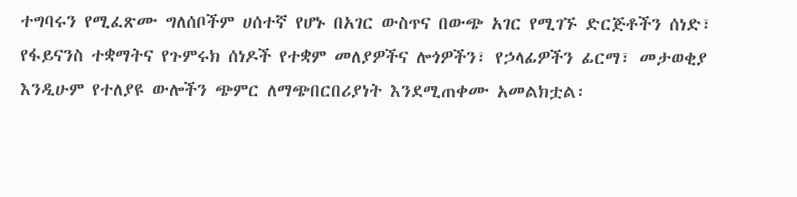ተግባሩን የሚፈጽሙ ግለሰቦችም ሀሰተኛ የሆኑ በአገር ውስጥና በውጭ አገር የሚገኙ ድርጅቶችን ሰነድ፣ የፋይናንስ ተቋማትና የጉምሩክ ሰነዶች የተቋም መለያዎችና ሎጎዎችን፣ የኃላፊዎችን ፊርማ፣ መታወቂያ እንዲሁም የተለያዩ ውሎችን ጭምር ለማጭበርበሪያነት እንደሚጠቀሙ አመልክቷል፡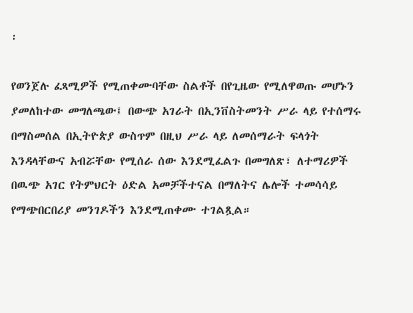፡

የወንጀሉ ፈጻሚዎች የሚጠቀሙባቸው ስልቶች በየጊዜው የሚለዋወጡ መሆኑን ያመለከተው መግለጫው፤ በውጭ አገራት በኢንቨስትመንት ሥራ ላይ የተሰማሩ በማስመሰል በኢትዮጵያ ውስጥም በዚህ ሥራ ላይ ለመሰማራት ፍላጎት እንዳላቸውና አብሯቸው የሚሰራ ሰው እንደሚፈልጉ በመግለጽ፣ ለተማሪዎች በዉጭ አገር የትምህርት ዕድል አመቻችተናል በማለትና ሌሎች ተመሳሳይ የማጭበርበሪያ መንገዶችን እንደሚጠቀሙ ተገልጿል።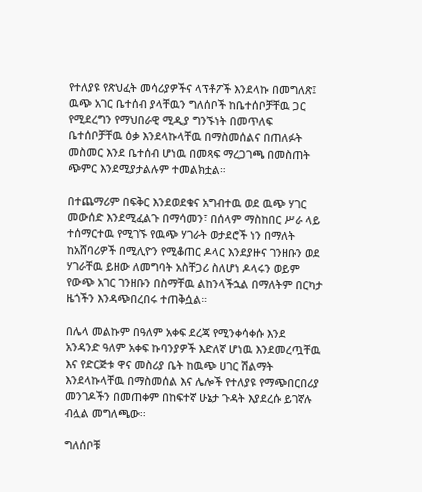የተለያዩ የጽህፈት መሳሪያዎችና ላፕቶፖች እንደላኩ በመግለጽ፤ ዉጭ አገር ቤተሰብ ያላቸዉን ግለሰቦች ከቤተሰቦቻቸዉ ጋር የሚደረግን የማህበራዊ ሚዲያ ግንኙነት በመጥለፍ ቤተሰቦቻቸዉ ዕቃ እንደላኩላቸዉ በማስመሰልና በጠለፉት መስመር እንደ ቤተሰብ ሆነዉ በመጻፍ ማረጋገጫ በመስጠት ጭምር እንደሚያታልሉም ተመልክቷል።

በተጨማሪም በፍቅር እንደወደቁና አግብተዉ ወደ ዉጭ ሃገር መውሰድ እንደሚፈልጉ በማሳመን፣ በሰላም ማስከበር ሥራ ላይ ተሰማርተዉ የሚገኙ የዉጭ ሃገራት ወታደሮች ነን በማለት ከአሸባሪዎች በሚሊዮን የሚቆጠር ዶላር እንደያዙና ገንዘቡን ወደ ሃገራቸዉ ይዘው ለመግባት አስቸጋሪ ስለሆነ ዶላሩን ወይም የውጭ አገር ገንዘቡን በስማቸዉ ልከንላችኋል በማለትም በርካታ ዜጎችን እንዳጭበረበሩ ተጠቅሷል።

በሌላ መልኩም በዓለም አቀፍ ደረጃ የሚንቀሳቀሱ እንደ አንዳንድ ዓለም አቀፍ ኩባንያዎች እድለኛ ሆነዉ እንደመረጧቸዉ እና የድርጅቱ ዋና መስሪያ ቤት ከዉጭ ሀገር ሽልማት እንደላኩላቸዉ በማስመሰል እና ሌሎች የተለያዩ የማጭበርበሪያ መንገዶችን በመጠቀም በከፍተኛ ሁኔታ ጉዳት እያደረሱ ይገኛሉ ብሏል መግለጫው፡፡

ግለሰቦቹ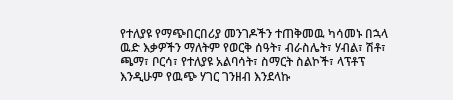የተለያዩ የማጭበርበሪያ መንገዶችን ተጠቅመዉ ካሳመኑ በኋላ ዉድ እቃዎችን ማለትም የወርቅ ሰዓት፣ ብራስሌት፣ ሃብል፣ ሽቶ፣ ጫማ፣ ቦርሳ፣ የተለያዩ አልባሳት፣ ስማርት ስልኮች፣ ላፕቶፕ እንዲሁም የዉጭ ሃገር ገንዘብ እንደላኩ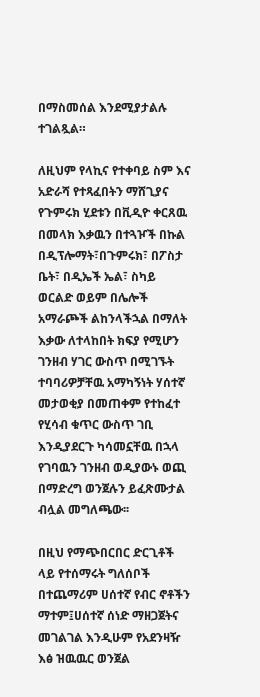በማስመሰል እንደሚያታልሉ ተገልጿል።

ለዚህም የላኪና የተቀባይ ስም እና አድራሻ የተጻፈበትን ማሸጊያና የጉምሩክ ሂደቱን በቪዲዮ ቀርጸዉ በመላክ እቃዉን በተጓዦች በኩል በዲፕሎማት፣በጉምሩክ፣ በፖስታ ቤት፣ በዲኤች ኤል፣ ስካይ ወርልድ ወይም በሌሎች አማራጮች ልከንላችኋል በማለት እቃው ለተላከበት ክፍያ የሚሆን ገንዘብ ሃገር ውስጥ በሚገኙት ተባባሪዎቻቸዉ አማካኝነት ሃሰተኛ መታወቂያ በመጠቀም የተከፈተ የሂሳብ ቁጥር ውስጥ ገቢ እንዲያደርጉ ካሳመኗቸዉ በኋላ የገባዉን ገንዘብ ወዲያውኑ ወጪ በማድረግ ወንጀሉን ይፈጽሙታል ብሏል መግለጫው፡፡

በዚህ የማጭበርበር ድርጊቶች ላይ የተሰማሩት ግለሰቦች በተጨማሪም ሀሰተኛ የብር ኖቶችን ማተም፤ሀሰተኛ ሰነድ ማዘጋጀትና መገልገል እንዲሁም የአደንዛዥ እፅ ዝዉዉር ወንጀል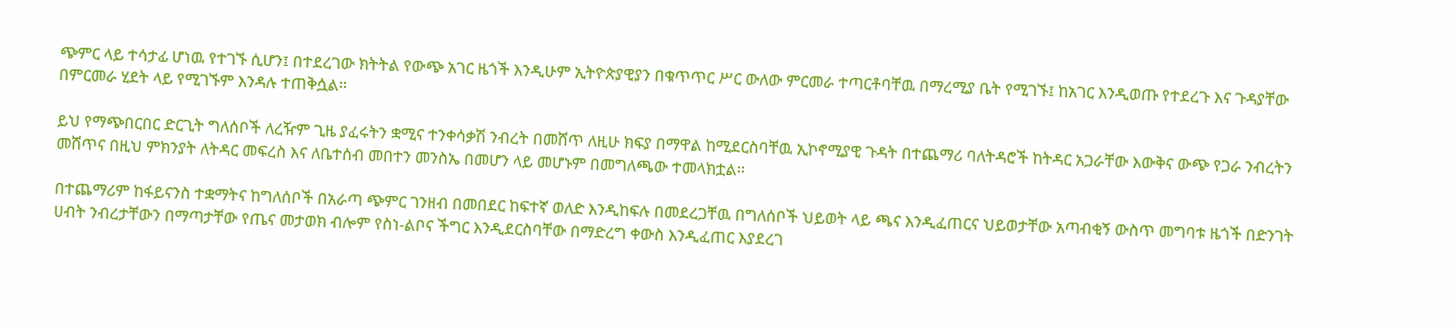ጭምር ላይ ተሳታፊ ሆነዉ የተገኙ ሲሆን፤ በተደረገው ክትትል የውጭ አገር ዜጎች እንዲሁም ኢትዮጵያዊያን በቁጥጥር ሥር ውለው ምርመራ ተጣርቶባቸዉ በማረሚያ ቤት የሚገኙ፤ ከአገር እንዲወጡ የተደረጉ እና ጉዳያቸው በምርመራ ሂደት ላይ የሚገኙም እንዳሉ ተጠቅሷል፡፡

ይህ የማጭበርበር ድርጊት ግለሰቦች ለረዥም ጊዜ ያፈሩትን ቋሚና ተንቀሳቃሽ ንብረት በመሸጥ ለዚሁ ክፍያ በማዋል ከሚደርስባቸዉ ኢኮኖሚያዊ ጉዳት በተጨማሪ ባለትዳሮች ከትዳር አጋራቸው እውቅና ውጭ የጋራ ንብረትን መሸጥና በዚህ ምክንያት ለትዳር መፍረስ እና ለቤተሰብ መበተን መንስኤ በመሆን ላይ መሆኑም በመግለጫው ተመላክቷል፡፡

በተጨማሪም ከፋይናንስ ተቋማትና ከግለሰቦች በአራጣ ጭምር ገንዘብ በመበደር ከፍተኛ ወለድ እንዲከፍሉ በመደረጋቸዉ በግለሰቦች ህይወት ላይ ጫና እንዲፈጠርና ህይወታቸው አጣብቂኝ ውስጥ መግባቱ ዜጎች በድንገት ሀብት ንብረታቸውን በማጣታቸው የጤና መታወክ ብሎም የስነ-ልቦና ችግር እንዲደርስባቸው በማድረግ ቀውስ እንዲፈጠር እያደረገ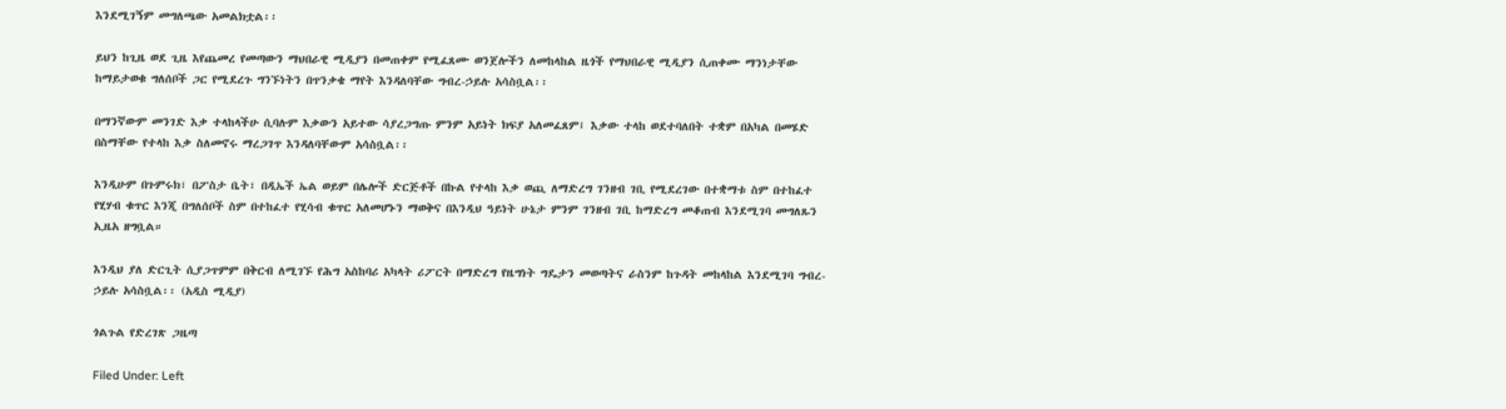እንደሚገኝም መግለጫው አመልክቷል፡፡

ይህን ከጊዜ ወደ ጊዜ እየጨመረ የመጣውን ማህበራዊ ሚዲያን በመጠቀም የሚፈጸሙ ወንጀሎችን ለመከላከል ዜጎች የማህበራዊ ሚዲያን ሲጠቀሙ ማንነታቸው ከማይታወቁ ግለሰቦች ጋር የሚደረጉ ግንኙነትን በጥንቃቄ ማየት እንዳለባቸው ግብረ-ኃይሉ አሳስቧል፡፡

በማንኛውም መንገድ እቃ ተላከላችሁ ሲባሉም እቃውን አይተው ሳያረጋግጡ ምንም አይነት ክፍያ አለመፈጸም፤ እቃው ተላከ ወደተባለበት ተቋም በአካል በመሄድ በስማቸው የተላከ እቃ ስለመኖሩ ማረጋገጥ እንዳለባቸውም አሳስቧል፡፡

እንዲሁም በጉምሩክ፣ በፖስታ ቤት፣ በዲኤች ኤል ወይም በሌሎች ድርጅቶች በኩል የተላከ እቃ ወጪ ለማድረግ ገንዘብ ገቢ የሚደረገው በተቋማቱ ስም በተከፈተ የሂሃብ ቁጥር እንጂ በግለሰቦች ስም በተከፈተ የሂሳብ ቁጥር አለመሆኑን ማወቅና በእንዲህ ዓይነት ሁኔታ ምንም ገንዘብ ገቢ ከማድረግ መቆጠብ እንደሚገባ መግለጹን ኢዜአ ዘግቧል።

እንዲህ ያለ ድርጊት ሲያጋጥምም በቅርብ ለሚገኙ የሕግ አስከባሪ አካላት ሪፖርት በማድረግ የዜግነት ግዴታን መወጣትና ራስንም ከጉዳት መከላከል እንደሚገባ ግብረ-ኃይሉ አሳስቧል፡፡ (አዲስ ሚዲያ)

ጎልጉል የድረገጽ ጋዜጣ

Filed Under: Left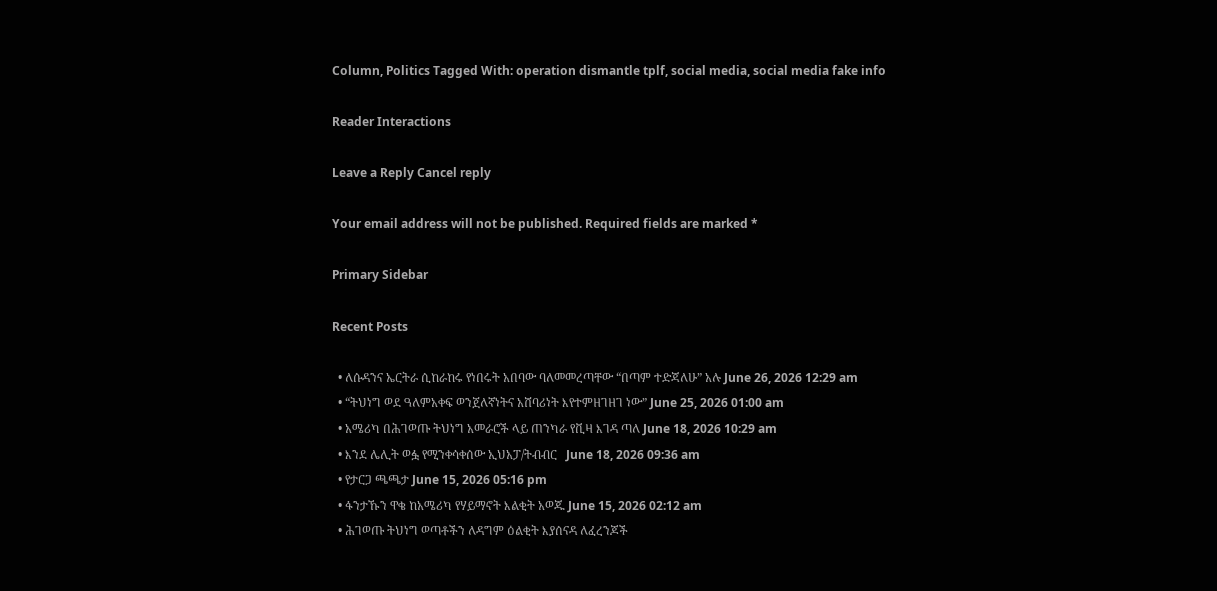Column, Politics Tagged With: operation dismantle tplf, social media, social media fake info

Reader Interactions

Leave a Reply Cancel reply

Your email address will not be published. Required fields are marked *

Primary Sidebar

Recent Posts

  • ለሱዳንና ኤርትራ ሲከራከሩ የነበሩት አበባው ባለመመረጣቸው “በጣም ተድጃለሁ” አሉ June 26, 2026 12:29 am
  • “ትህነግ ወደ ዓለምአቀፍ ወንጀለኛነትና አሸባሪነት እየተምዘገዘገ ነው” June 25, 2026 01:00 am
  • አሜሪካ በሕገወጡ ትህነግ አመራሮች ላይ ጠንካራ የቪዛ እገዳ ጣለ June 18, 2026 10:29 am
  • እንደ ሌሊት ወፏ የሚንቀሳቀሰው ኢህአፓ/ትብብር   June 18, 2026 09:36 am
  • የታርጋ ጫጫታ June 15, 2026 05:16 pm
  • ፋንታኹን ዋቄ ከአሜሪካ የሃይማኖት እልቂት አወጁ June 15, 2026 02:12 am
  • ሕገወጡ ትህነግ ወጣቶችን ለዳግም ዕልቂት እያሰናዳ ለፈረንጆች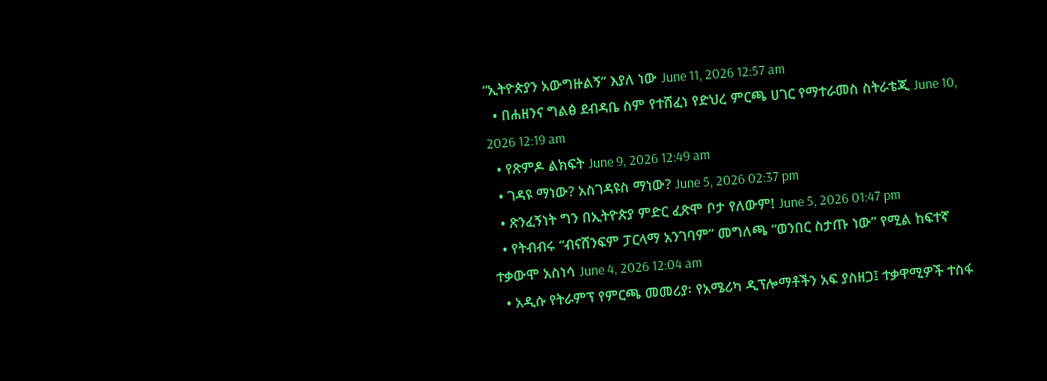“ኢትዮጵያን አውግዙልኝ” እያለ ነው June 11, 2026 12:57 am
  • በሐዘንና ግልፅ ደብዳቤ ስም የተሸፈነ የድህረ ምርጫ ሀገር የማተራመስ ስትራቴጂ June 10, 2026 12:19 am
  • የጽምዶ ልክፍት June 9, 2026 12:49 am
  • ገዳዩ ማነው? አስገዳዩስ ማነው? June 5, 2026 02:37 pm
  • ጽንፈኝነት ግን በኢትዮጵያ ምድር ፈጽሞ ቦታ የለውም! June 5, 2026 01:47 pm
  • የትብብሩ “ብናሸንፍም ፓርላማ አንገባም” መግለጫ “ወንበር ስታጡ ነው” የሚል ከፍተኛ ተቃውሞ አስነሳ June 4, 2026 12:04 am
  • አዲሱ የትራምፕ የምርጫ መመሪያ፡ የአሜሪካ ዲፕሎማቶችን አፍ ያስዘጋ፤ ተቃዋሚዎች ተስፋ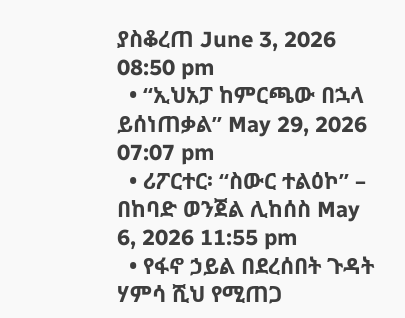ያስቆረጠ June 3, 2026 08:50 pm
  • “ኢህአፓ ከምርጫው በኋላ ይሰነጠቃል” May 29, 2026 07:07 pm
  • ሪፖርተር፡ “ስውር ተልዕኮ” – በከባድ ወንጀል ሊከሰስ May 6, 2026 11:55 pm
  • የፋኖ ኃይል በደረሰበት ጉዳት ሃምሳ ሺህ የሚጠጋ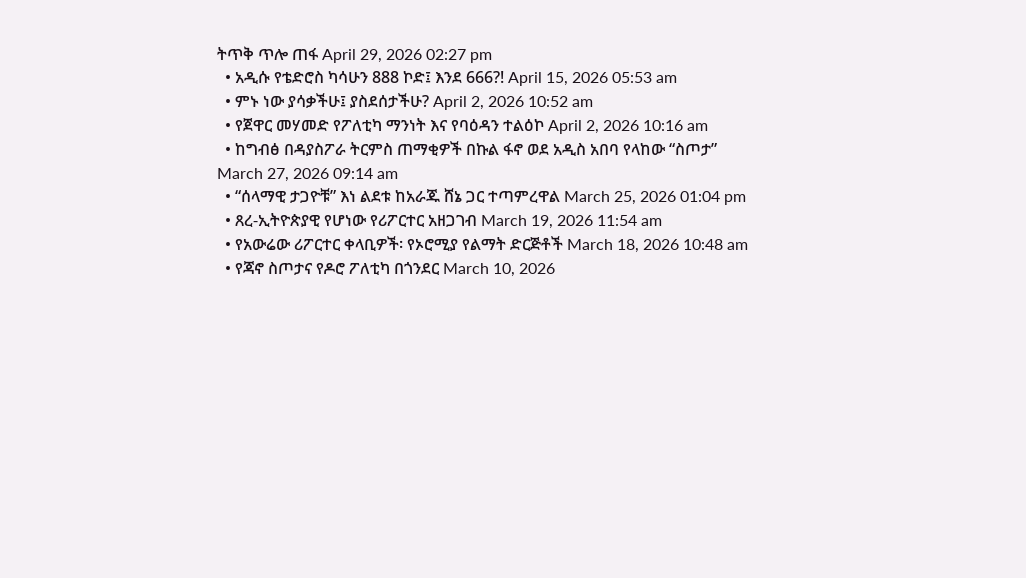ትጥቅ ጥሎ ጠፋ April 29, 2026 02:27 pm
  • አዲሱ የቴድሮስ ካሳሁን 888 ኮድ፤ እንደ 666?! April 15, 2026 05:53 am
  • ምኑ ነው ያሳቃችሁ፤ ያስደሰታችሁ? April 2, 2026 10:52 am
  • የጀዋር መሃመድ የፖለቲካ ማንነት እና የባዕዳን ተልዕኮ April 2, 2026 10:16 am
  • ከግብፅ በዳያስፖራ ትርምስ ጠማቂዎች በኩል ፋኖ ወደ አዲስ አበባ የላከው “ስጦታ” March 27, 2026 09:14 am
  • “ሰላማዊ ታጋዮቹ” እነ ልደቱ ከአራጁ ሸኔ ጋር ተጣምረዋል March 25, 2026 01:04 pm
  • ጸረ-ኢትዮጵያዊ የሆነው የሪፖርተር አዘጋገብ March 19, 2026 11:54 am
  • የአውሬው ሪፖርተር ቀላቢዎች፡ የኦሮሚያ የልማት ድርጅቶች March 18, 2026 10:48 am
  • የጃኖ ስጦታና የዶሮ ፖለቲካ በጎንደር March 10, 2026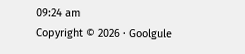09:24 am
Copyright © 2026 · Goolgule